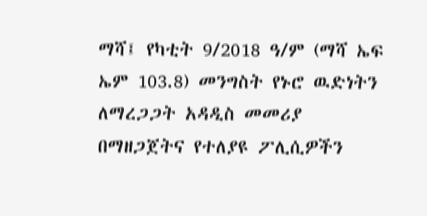ማሻ፤ የካቲት 9/2018 ዓ/ም (ማሻ ኤፍ ኤም 103.8) መንግስት የኑሮ ዉድነትን ለማረጋጋት አዳዲስ መመሪያ በማዘጋጀትና የተለያዩ ፖሊሲዎችን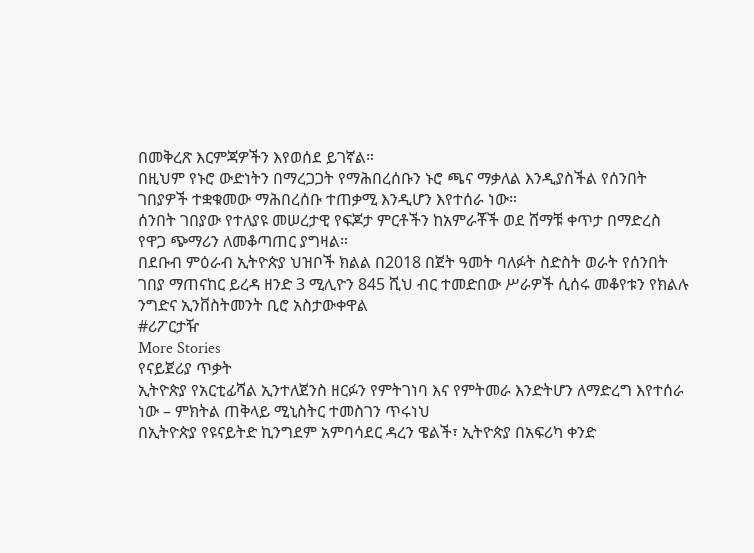በመቅረጽ እርምጃዎችን እየወሰደ ይገኛል።
በዚህም የኑሮ ውድነትን በማረጋጋት የማሕበረሰቡን ኑሮ ጫና ማቃለል እንዲያስችል የሰንበት ገበያዎች ተቋቁመው ማሕበረሰቡ ተጠቃሚ እንዲሆን እየተሰራ ነው።
ሰንበት ገበያው የተለያዩ መሠረታዊ የፍጆታ ምርቶችን ከአምራቾች ወደ ሸማቹ ቀጥታ በማድረስ የዋጋ ጭማሪን ለመቆጣጠር ያግዛል።
በደቡብ ምዕራብ ኢትዮጵያ ህዝቦች ክልል በ2018 በጀት ዓመት ባለፉት ስድስት ወራት የሰንበት ገበያ ማጠናከር ይረዳ ዘንድ 3 ሚሊዮን 845 ሺህ ብር ተመድበው ሥራዎች ሲሰሩ መቆየቱን የክልሉ ንግድና ኢንቨስትመንት ቢሮ አስታውቀዋል
#ሪፖርታዥ
More Stories
የናይጀሪያ ጥቃት
ኢትዮጵያ የአርቲፊሻል ኢንተለጀንስ ዘርፉን የምትገነባ እና የምትመራ እንድትሆን ለማድረግ እየተሰራ ነው – ምክትል ጠቅላይ ሚኒስትር ተመስገን ጥሩነህ
በኢትዮጵያ የዩናይትድ ኪንግደም አምባሳደር ዳረን ዌልች፣ ኢትዮጵያ በአፍሪካ ቀንድ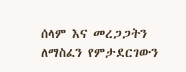ሰላም እና መረጋጋትን ለማስፈን የምታደርገውን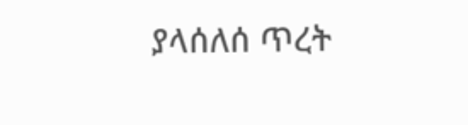ያላሰለሰ ጥረት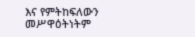እና የምትከፍለውን መሥዋዕትነትም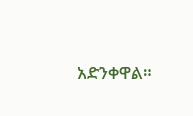አድንቀዋል።